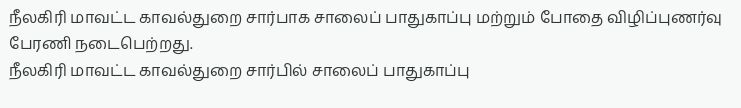நீலகிரி மாவட்ட காவல்துறை சார்பாக சாலைப் பாதுகாப்பு மற்றும் போதை விழிப்புணர்வு பேரணி நடைபெற்றது.
நீலகிரி மாவட்ட காவல்துறை சார்பில் சாலைப் பாதுகாப்பு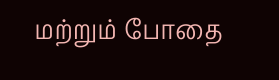மற்றும் போதை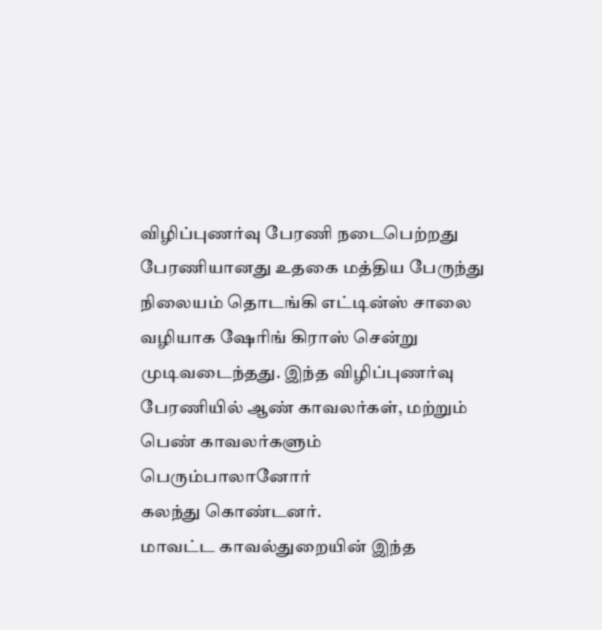விழிப்புணர்வு பேரணி நடைபெற்றது பேரணியானது உதகை மத்திய பேருந்து நிலையம் தொடங்கி எட்டின்ஸ் சாலை வழியாக ஷேரிங் கிராஸ் சென்று முடிவடைந்தது. இந்த விழிப்புணர்வு பேரணியில் ஆண் காவலர்கள், மற்றும் பெண் காவலர்களும் பெரும்பாலானோர்
கலந்து கொண்டனர்.
மாவட்ட காவல்துறையின் இந்த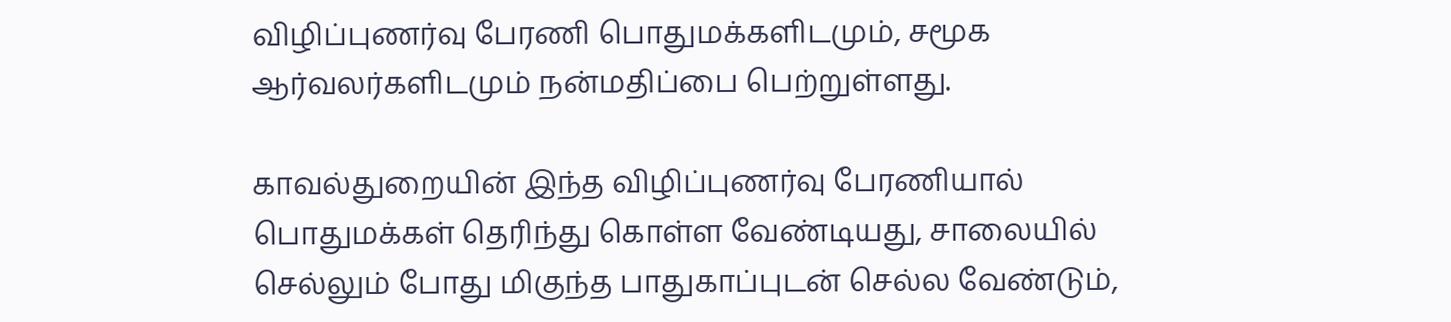விழிப்புணர்வு பேரணி பொதுமக்களிடமும், சமூக ஆர்வலர்களிடமும் நன்மதிப்பை பெற்றுள்ளது.

காவல்துறையின் இந்த விழிப்புணர்வு பேரணியால் பொதுமக்கள் தெரிந்து கொள்ள வேண்டியது, சாலையில் செல்லும் போது மிகுந்த பாதுகாப்புடன் செல்ல வேண்டும்,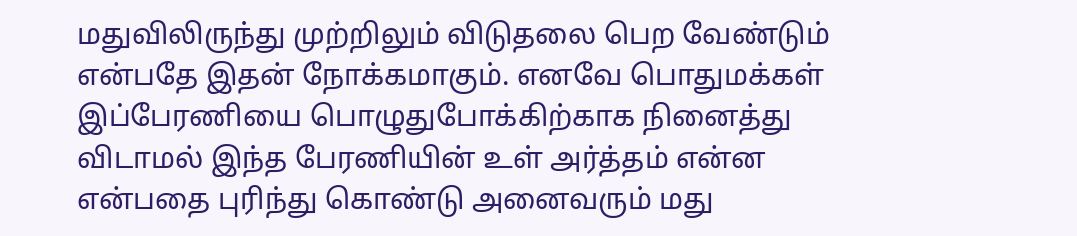மதுவிலிருந்து முற்றிலும் விடுதலை பெற வேண்டும் என்பதே இதன் நோக்கமாகும். எனவே பொதுமக்கள் இப்பேரணியை பொழுதுபோக்கிற்காக நினைத்து விடாமல் இந்த பேரணியின் உள் அர்த்தம் என்ன என்பதை புரிந்து கொண்டு அனைவரும் மது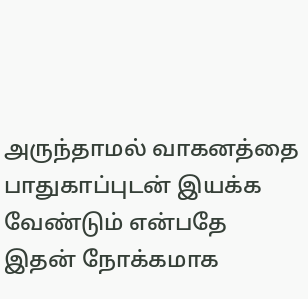அருந்தாமல் வாகனத்தை பாதுகாப்புடன் இயக்க வேண்டும் என்பதே இதன் நோக்கமாக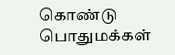கொண்டு பொதுமக்கள்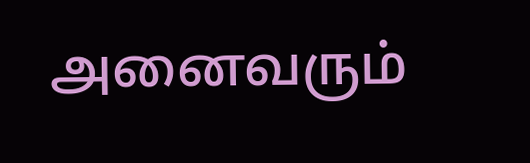அனைவரும்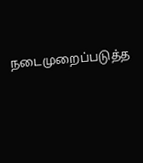நடைமுறைப்படுத்த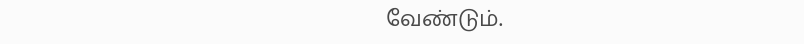வேண்டும்.